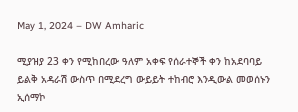May 1, 2024 – DW Amharic

ሚያዝያ 23 ቀን የሚከበረው ዓለም አቀፍ የሰራተኞች ቀን ከአደባባይ ይልቅ አዳራሽ ውስጥ በሚደረግ ውይይት ተከብሮ እንዲውል መወሰኑን ኢሰማኮ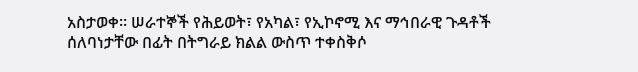አስታወቀ። ሠራተኞች የሕይወት፣ የአካል፣ የኢኮኖሚ እና ማኅበራዊ ጉዳቶች ሰለባነታቸው በፊት በትግራይ ክልል ውስጥ ተቀስቅሶ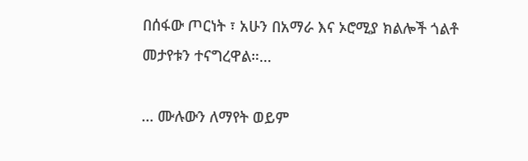በሰፋው ጦርነት ፣ አሁን በአማራ እና ኦሮሚያ ክልሎች ጎልቶ መታየቱን ተናግረዋል።…

… ሙሉውን ለማየት ወይም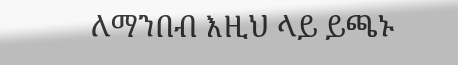ለማንበብ እዚህ ላይ ይጫኑ